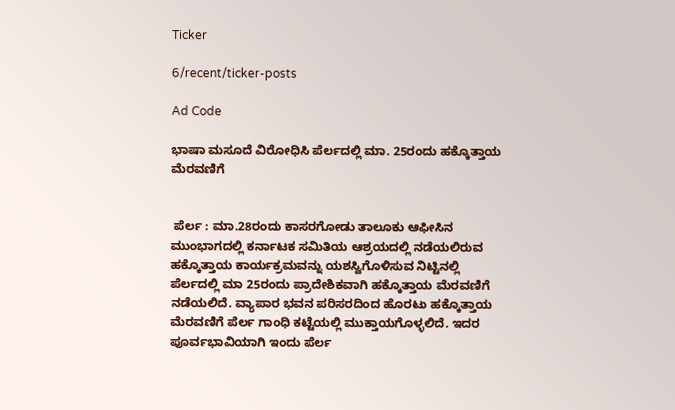Ticker

6/recent/ticker-posts

Ad Code

ಭಾಷಾ ಮಸೂದೆ ವಿರೋಧಿಸಿ ಪೆರ್ಲದಲ್ಲಿ ಮಾ. 25ರಂದು ಹಕ್ಕೊತ್ತಾಯ ಮೆರವಣಿಗೆ


 ಪೆರ್ಲ : ಮಾ.28ರಂದು ಕಾಸರಗೋಡು ತಾಲೂಕು ಆಫೀಸಿನ ಮುಂಭಾಗದಲ್ಲಿ ಕರ್ನಾಟಕ ಸಮಿತಿಯ ಆಶ್ರಯದಲ್ಲಿ ನಡೆಯಲಿರುವ ಹಕ್ಕೊತ್ತಾಯ ಕಾರ್ಯಕ್ರಮವನ್ನು ಯಶಸ್ವಿಗೊಳಿಸುವ ನಿಟ್ಟಿನಲ್ಲಿ  ಪೆರ್ಲದಲ್ಲಿ ಮಾ 25ರಂದು ಪ್ರಾದೇಶಿಕವಾಗಿ ಹಕ್ಕೊತ್ತಾಯ ಮೆರವಣಿಗೆ ನಡೆಯಲಿದೆ. ವ್ಯಾಪಾರ ಭವನ ಪರಿಸರದಿಂದ ಹೊರಟು ಹಕ್ಕೊತ್ತಾಯ ಮೆರವಣಿಗೆ ಪೆರ್ಲ ಗಾಂಧಿ ಕಟ್ಟೆಯಲ್ಲಿ ಮುಕ್ತಾಯಗೊಳ್ಳಲಿದೆ. ಇದರ ಪೂರ್ವಭಾವಿಯಾಗಿ ಇಂದು ಪೆರ್ಲ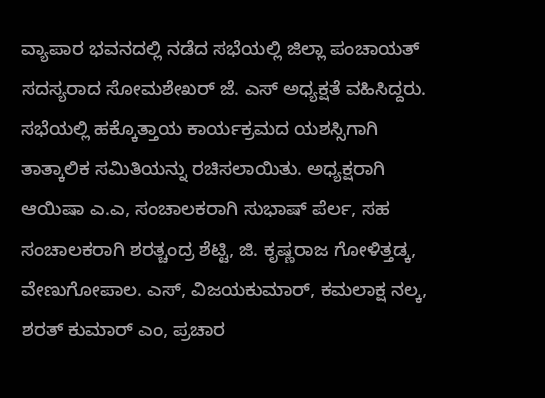ವ್ಯಾಪಾರ ಭವನದಲ್ಲಿ ನಡೆದ ಸಭೆಯಲ್ಲಿ ಜಿಲ್ಲಾ ಪಂಚಾಯತ್ ಸದಸ್ಯರಾದ ಸೋಮಶೇಖರ್ ಜೆ. ಎಸ್ ಅಧ್ಯಕ್ಷತೆ ವಹಿಸಿದ್ದರು. ಸಭೆಯಲ್ಲಿ ಹಕ್ಕೊತ್ತಾಯ ಕಾರ್ಯಕ್ರಮದ ಯಶಸ್ಸಿಗಾಗಿ ತಾತ್ಕಾಲಿಕ ಸಮಿತಿಯನ್ನು ರಚಿಸಲಾಯಿತು. ಅಧ್ಯಕ್ಷರಾಗಿ ಆಯಿಷಾ ಎ.ಎ, ಸಂಚಾಲಕರಾಗಿ ಸುಭಾಷ್ ಪೆರ್ಲ, ಸಹ ಸಂಚಾಲಕರಾಗಿ ಶರತ್ಚಂದ್ರ ಶೆಟ್ಟಿ, ಜಿ. ಕೃಷ್ಣರಾಜ ಗೋಳಿತ್ತಡ್ಕ, ವೇಣುಗೋಪಾಲ. ಎಸ್, ವಿಜಯಕುಮಾರ್, ಕಮಲಾಕ್ಷ ನಲ್ಕ, ಶರತ್ ಕುಮಾರ್ ಎಂ, ಪ್ರಚಾರ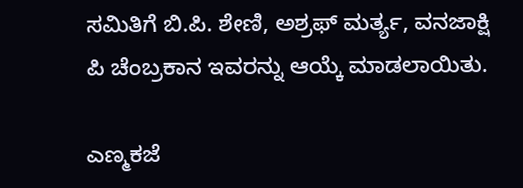ಸಮಿತಿಗೆ ಬಿ.ಪಿ. ಶೇಣಿ, ಅಶ್ರಫ್ ಮರ್ತ್ಯ, ವನಜಾಕ್ಷಿ ಪಿ ಚೆಂಬ್ರಕಾನ ಇವರನ್ನು ಆಯ್ಕೆ ಮಾಡಲಾಯಿತು.

ಎಣ್ಮಕಜೆ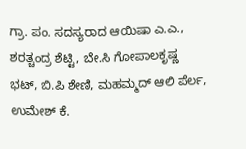ಗ್ರಾ. ಪಂ. ಸದಸ್ಯರಾದ ಆಯಿಷಾ ಎ.ಎ., ಶರತ್ಚಂದ್ರ ಶೆಟ್ಟಿ, ಬೇ.ಸಿ ಗೋಪಾಲಕೃಷ್ಣ ಭಟ್, ಬಿ.ಪಿ ಶೇಣಿ, ಮಹಮ್ಮದ್ ಆಲಿ ಪೆರ್ಲ, ಉಮೇಶ್ ಕೆ.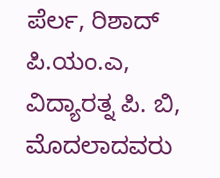ಪೆರ್ಲ, ರಿಶಾದ್ ಪಿ.ಯಂ.ಎ, ವಿದ್ಯಾರತ್ನ ಪಿ. ಬಿ,  ಮೊದಲಾದವರು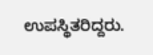ಉಪಸ್ಥಿತರಿದ್ದರು.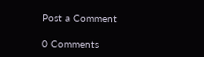Post a Comment

0 Comments